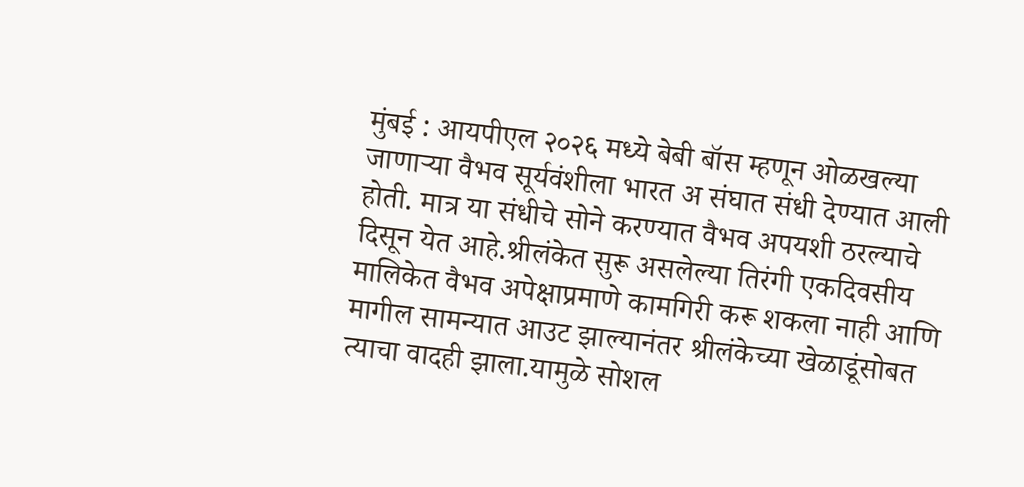मुंबई : आयपीएल २०२६ मध्ये बेबी बॉस म्हणून ओळखल्या जाणाऱ्या वैभव सूर्यवंशीला भारत अ संघात संधी देण्यात आली होती. मात्र या संधीचे सोने करण्यात वैभव अपयशी ठरल्याचे दिसून येत आहे.श्रीलंकेत सुरू असलेल्या तिरंगी एकदिवसीय मालिकेत वैभव अपेक्षाप्रमाणे कामगिरी करू शकला नाही आणि मागील सामन्यात आउट झाल्यानंतर श्रीलंकेच्या खेळाडूंसोबत त्याचा वादही झाला.यामुळे सोशल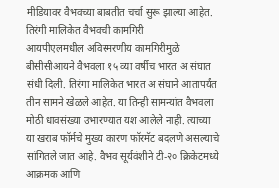मीडियावर वैभवच्या बाबतीत चर्चा सुरू झाल्या आहेत.
तिरंगी मालिकेत वैभवची कामगिरी
आयपीएलमधील अविस्मरणीय कामगिरीमुळे बीसीसीआयने वैभवला १५ व्या वर्षीच भारत अ संघात संधी दिली. तिरंगा मालिकेत भारत अ संघाने आतापर्यंत तीन सामने खेळले आहेत. या तिन्ही सामन्यांत वैभवला मोठी धावसंख्या उभारण्यात यश आलेले नाही. त्याच्या या खराब फॉर्मचे मुख्य कारण फॉरमॅट बदलणे असल्याचे सांगितले जात आहे. वैभव सूर्यवंशीने टी-२० क्रिकेटमध्ये आक्रमक आणि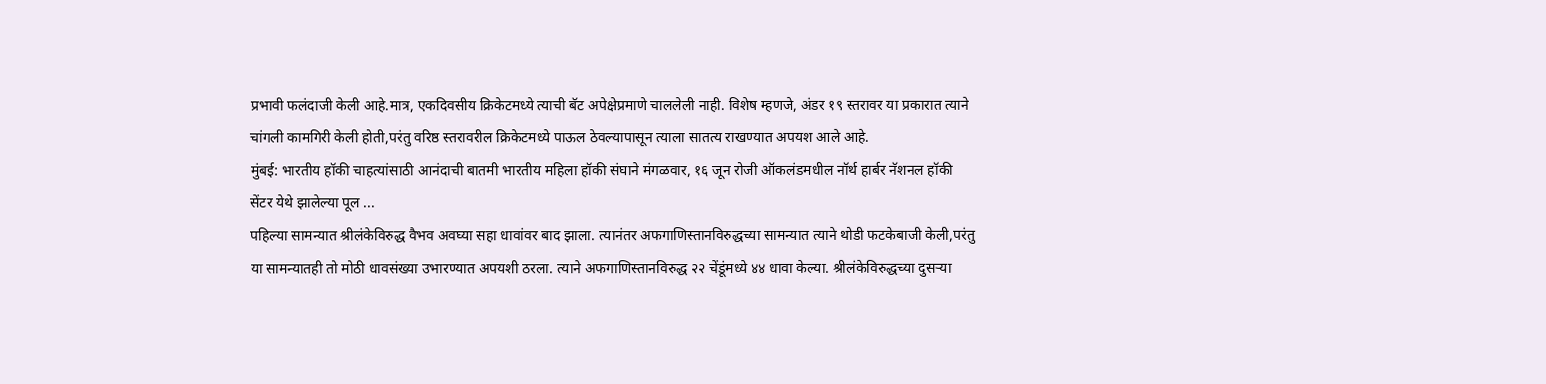प्रभावी फलंदाजी केली आहे.मात्र, एकदिवसीय क्रिकेटमध्ये त्याची बॅट अपेक्षेप्रमाणे चाललेली नाही. विशेष म्हणजे, अंडर १९ स्तरावर या प्रकारात त्याने चांगली कामगिरी केली होती,परंतु वरिष्ठ स्तरावरील क्रिकेटमध्ये पाऊल ठेवल्यापासून त्याला सातत्य राखण्यात अपयश आले आहे.
मुंबई: भारतीय हॉकी चाहत्यांसाठी आनंदाची बातमी भारतीय महिला हॉकी संघाने मंगळवार, १६ जून रोजी ऑकलंडमधील नॉर्थ हार्बर नॅशनल हॉकी सेंटर येथे झालेल्या पूल ...
पहिल्या सामन्यात श्रीलंकेविरुद्ध वैभव अवघ्या सहा धावांवर बाद झाला. त्यानंतर अफगाणिस्तानविरुद्धच्या सामन्यात त्याने थोडी फटकेबाजी केली,परंतु या सामन्यातही तो मोठी धावसंख्या उभारण्यात अपयशी ठरला. त्याने अफगाणिस्तानविरुद्ध २२ चेंडूंमध्ये ४४ धावा केल्या. श्रीलंकेविरुद्धच्या दुसऱ्या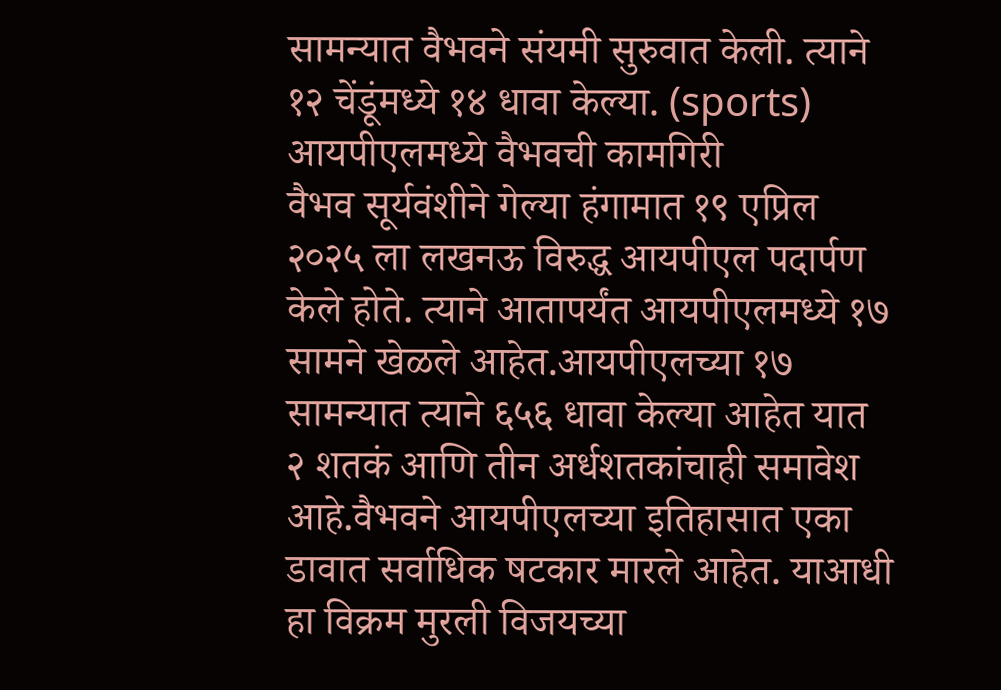सामन्यात वैभवने संयमी सुरुवात केली. त्याने १२ चेंडूंमध्ये १४ धावा केल्या. (sports)
आयपीएलमध्ये वैभवची कामगिरी
वैभव सूर्यवंशीने गेल्या हंगामात १९ एप्रिल २०२५ ला लखनऊ विरुद्ध आयपीएल पदार्पण केले होते. त्याने आतापर्यंत आयपीएलमध्ये १७ सामने खेळले आहेत.आयपीएलच्या १७ सामन्यात त्याने ६५६ धावा केल्या आहेत यात २ शतकं आणि तीन अर्धशतकांचाही समावेश आहे.वैभवने आयपीएलच्या इतिहासात एका डावात सर्वाधिक षटकार मारले आहेत. याआधी हा विक्रम मुरली विजयच्या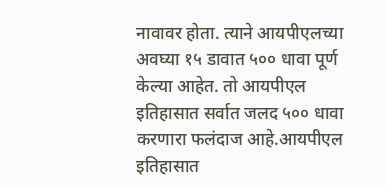नावावर होता. त्याने आयपीएलच्या अवघ्या १५ डावात ५०० धावा पूर्ण केल्या आहेत. तो आयपीएल इतिहासात सर्वात जलद ५०० धावा करणारा फलंदाज आहे.आयपीएल इतिहासात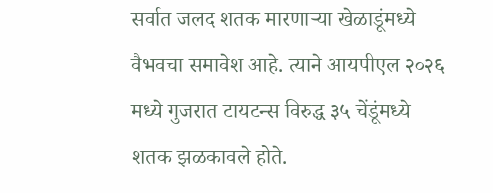सर्वात जलद शतक मारणाऱ्या खेळाडूंमध्ये वैभवचा समावेश आहे. त्याने आयपीएल २०२६ मध्ये गुजरात टायटन्स विरुद्ध ३५ चेंडूंमध्ये शतक झळकावले होते.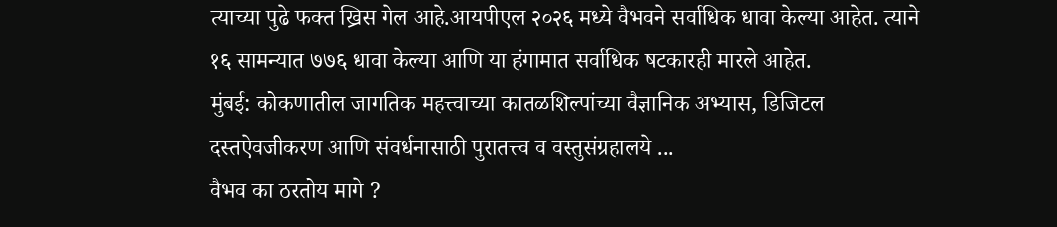त्याच्या पुढे फक्त ख्रिस गेल आहे.आयपीएल २०२६ मध्ये वैभवने सर्वाधिक धावा केल्या आहेत. त्याने १६ सामन्यात ७७६ धावा केल्या आणि या हंगामात सर्वाधिक षटकारही मारले आहेत.
मुंबई: कोकणातील जागतिक महत्त्वाच्या कातळशिल्पांच्या वैज्ञानिक अभ्यास, डिजिटल दस्तऐवजीकरण आणि संवर्धनासाठी पुरातत्त्व व वस्तुसंग्रहालये ...
वैभव का ठरतोय मागे ?